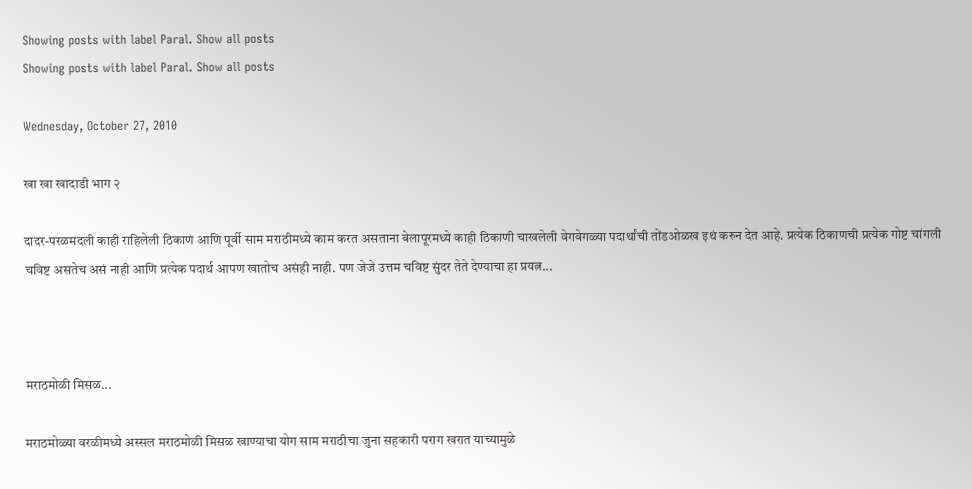Showing posts with label Paral. Show all posts
Showing posts with label Paral. Show all posts

Wednesday, October 27, 2010

खा खा खादाडी भाग २

दादर-परळमदली काही राहिलेली ठिकाणं आणि पूर्वी साम मराठीमध्ये काम करत असताना बेलापूरमध्ये काही ठिकाणी चाखलेली वेगवेगळ्या पदार्थांची तोंडओळख इथं करुन देत आहे. प्रत्येक ठिकाणची प्रत्येक गोष्ट चांगली चविष्ट असतेच असं नाही आणि प्रत्येक पदार्थ आपण खातोच असंही नाही. पण जेजे उत्तम चविष्ट सुंदर तेते देण्याचा हा प्रयत्न...



मराठमोळी मिसळ...

मराठमोळ्या वरळीमध्ये अस्सल मराठमोळी मिसळ खाण्याचा योग साम मराठीचा जुना सहकारी पराग खरात याच्यामुळे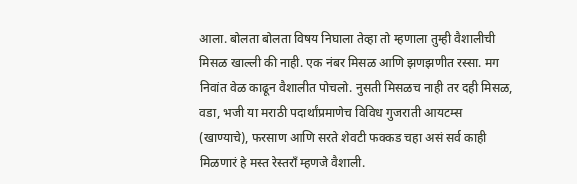आला. बोलता बोलता विषय निघाला तेव्हा तो म्हणाला तुम्ही वैशालीची मिसळ खाल्ली की नाही. एक नंबर मिसळ आणि झणझणीत रस्सा. मग निवांत वेळ काढून वैशालीत पोचलो. नुसती मिसळच नाही तर दही मिसळ, वडा, भजी या मराठी पदार्थांप्रमाणेच विविध गुजराती आयटम्स (खाण्याचे), फरसाण आणि सरते शेवटी फक्कड चहा असं सर्व काही मिळणारं हे मस्त रेस्तराँ म्हणजे वैशाली.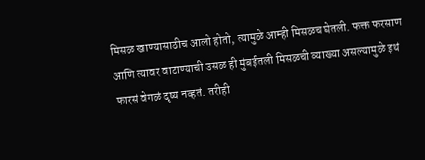मिसळ खाण्यासाठीच आलो होतो, त्यामुळे आम्ही मिसळच घेतली. फक्त फरसाण आणि त्यावर वाटाण्याची उसळ ही मुंबईतली मिसळची व्याख्या असल्यामुळे इथं फारसं वेगळं दृष्य नव्हतं. तरीही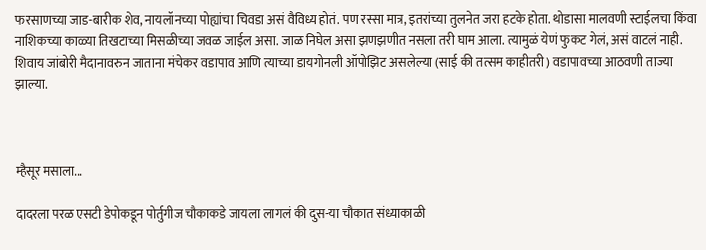फरसाणच्या जाड-बारीक शेव, नायलॉनच्या पोह्यांचा चिवडा असं वैविध्य होतं. पण रस्सा मात्र, इतरांच्या तुलनेत जरा हटके होता. थोडासा मालवणी स्टाईलचा किंवा नाशिकच्या काळ्या तिखटाच्या मिसळीच्या जवळ जाईल असा. जाळ निघेल असा झणझणीत नसला तरी घाम आला. त्यामुळं येणं फुकट गेलं, असं वाटलं नाही. शिवाय जांबोरी मैदानावरुन जाताना मंचेकर वडापाव आणि त्याच्या डायगोनली ऑपोझिट असलेल्या (साई की तत्सम काहीतरी) वडापावच्या आठवणी ताज्या झाल्या.



म्हैसूर मसाला...

दादरला परळ एसटी डेपोकडून पोर्तुगीज चौकाकडे जायला लागलं की दुस-या चौकात संध्याकाळी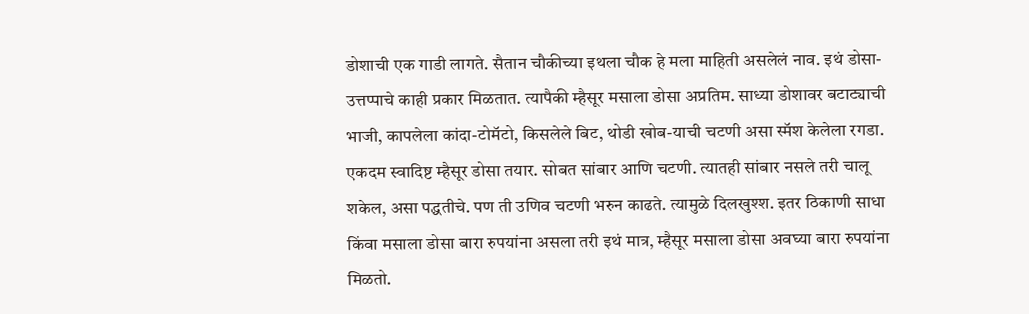डोशाची एक गाडी लागते. सैतान चौकीच्या इथला चौक हे मला माहिती असलेलं नाव. इथं डोसा-उत्तप्पाचे काही प्रकार मिळतात. त्यापैकी म्हैसूर मसाला डोसा अप्रतिम. साध्या डोशावर बटाट्याची भाजी, कापलेला कांदा-टोमॅटो, किसलेले बिट, थोडी खोब-याची चटणी असा स्मॅश केलेला रगडा. एकदम स्वादिष्ट म्हैसूर डोसा तयार. सोबत सांबार आणि चटणी. त्यातही सांबार नसले तरी चालू शकेल, असा पद्धतीचे. पण ती उणिव चटणी भरुन काढते. त्यामुळे दिलखुश्श. इतर ठिकाणी साधा किंवा मसाला डोसा बारा रुपयांना असला तरी इथं मात्र, म्हैसूर मसाला डोसा अवघ्या बारा रुपयांना मिळतो.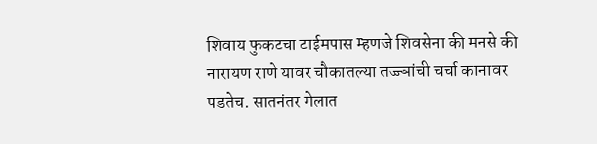शिवाय फुकटचा टाईमपास म्हणजे शिवसेना की मनसे की नारायण राणे यावर चौकातल्या तज्ज्ञांची चर्चा कानावर पडतेच. सातनंतर गेलात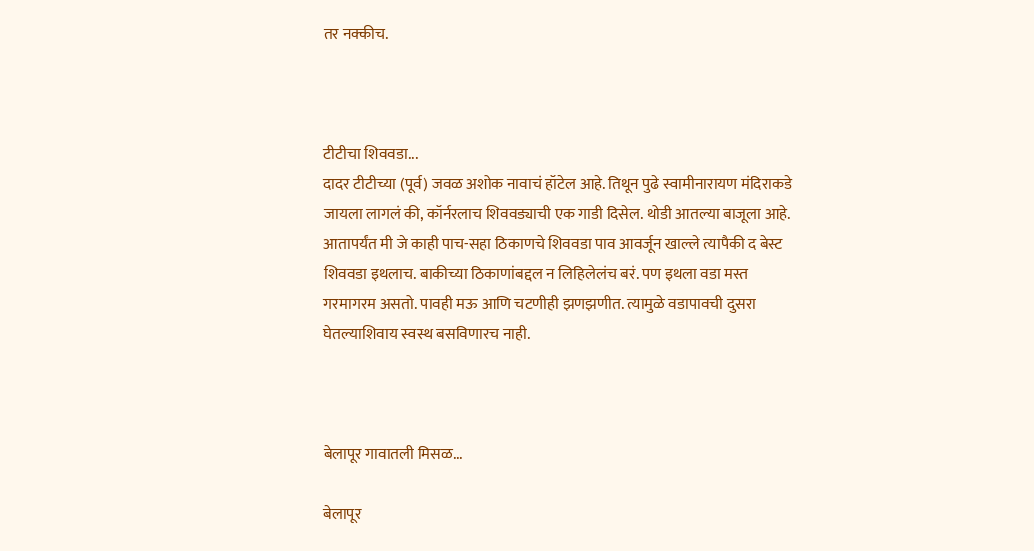तर नक्कीच.



टीटीचा शिववडा...
दादर टीटीच्या (पूर्व) जवळ अशोक नावाचं हॉटेल आहे. तिथून पुढे स्वामीनारायण मंदिराकडे जायला लागलं की, कॉर्नरलाच शिववड्याची एक गाडी दिसेल. थोडी आतल्या बाजूला आहे. आतापर्यंत मी जे काही पाच-सहा ठिकाणचे शिववडा पाव आवर्जून खाल्ले त्यापैकी द बेस्ट शिववडा इथलाच. बाकीच्या ठिकाणांबद्दल न लिहिलेलंच बरं. पण इथला वडा मस्त गरमागरम असतो. पावही मऊ आणि चटणीही झणझणीत. त्यामुळे वडापावची दुसरा घेतल्याशिवाय स्वस्थ बसविणारच नाही.



बेलापूर गावातली मिसळ...

बेलापूर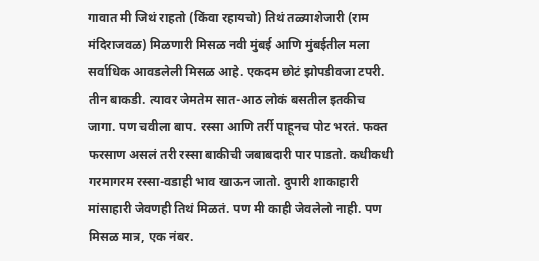गावात मी जिथं राहतो (किंवा रहायचो) तिथं तळ्याशेजारी (राम मंदिराजवळ) मिळणारी मिसळ नवी मुंबई आणि मुंबईतील मला सर्वाधिक आवडलेली मिसळ आहे. एकदम छोटं झोपडीवजा टपरी. तीन बाकडी. त्यावर जेमतेम सात-आठ लोकं बसतील इतकीच जागा. पण चवीला बाप. रस्सा आणि तर्री पाहूनच पोट भरतं. फक्त फरसाण असलं तरी रस्सा बाकीची जबाबदारी पार पाडतो. कधीकधी गरमागरम रस्सा-वडाही भाव खाऊन जातो. दुपारी शाकाहारी मांसाहारी जेवणही तिथं मिळतं. पण मी काही जेवलेलो नाही. पण मिसळ मात्र, एक नंबर.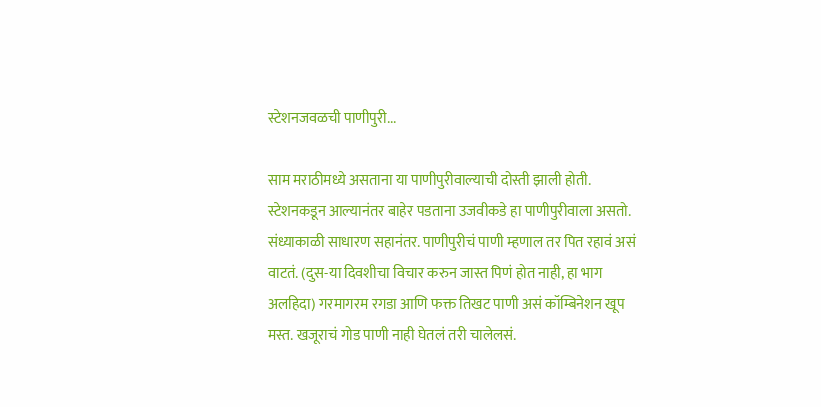स्टेशनजवळची पाणीपुरी...

साम मराठीमध्ये असताना या पाणीपुरीवाल्याची दोस्ती झाली होती. स्टेशनकडून आल्यानंतर बाहेर पडताना उजवीकडे हा पाणीपुरीवाला असतो. संध्याकाळी साधारण सहानंतर. पाणीपुरीचं पाणी म्हणाल तर पित रहावं असं वाटतं. (दुस-या दिवशीचा विचार करुन जास्त पिणं होत नाही, हा भाग अलहिदा) गरमागरम रगडा आणि फक्त तिखट पाणी असं कॉम्बिनेशन खूप मस्त. खजूराचं गोड पाणी नाही घेतलं तरी चालेलसं.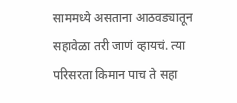साममध्ये असताना आठवड्यातून सहावेळा तरी जाणं व्हायचं. त्या परिसरता किमान पाच ते सहा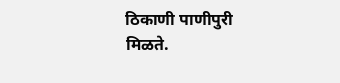ठिकाणी पाणीपुरी मिळते.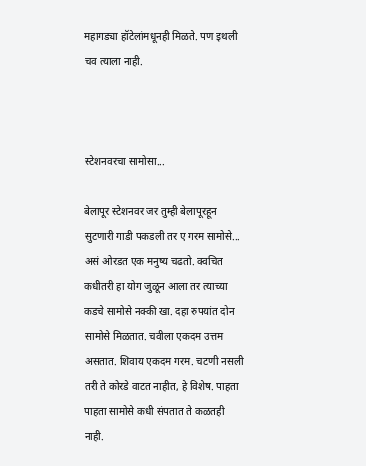महागड्या हॉटेलांमधूनही मिळते. पण इथली चव त्याला नाही.



स्टेशनवरचा सामोसा...

बेलापूर स्टेशनवर जर तुम्ही बेलापूरहून सुटणारी गाडी पकडली तर ए गरम सामोसे... असं ओरडत एक मनुष्य चढतो. क्वचित कधीतरी हा योग जुळून आला तर त्याच्या कडचे सामोसे नक्की खा. दहा रुपयांत दोन सामोसे मिळतात. चवीला एकदम उत्तम असतात. शिवाय एकदम गरम. चटणी नसली तरी ते कोरडे वाटत नाहीत, हे विशेष. पाहता पाहता सामोसे कधी संपतात ते कळतही नाही.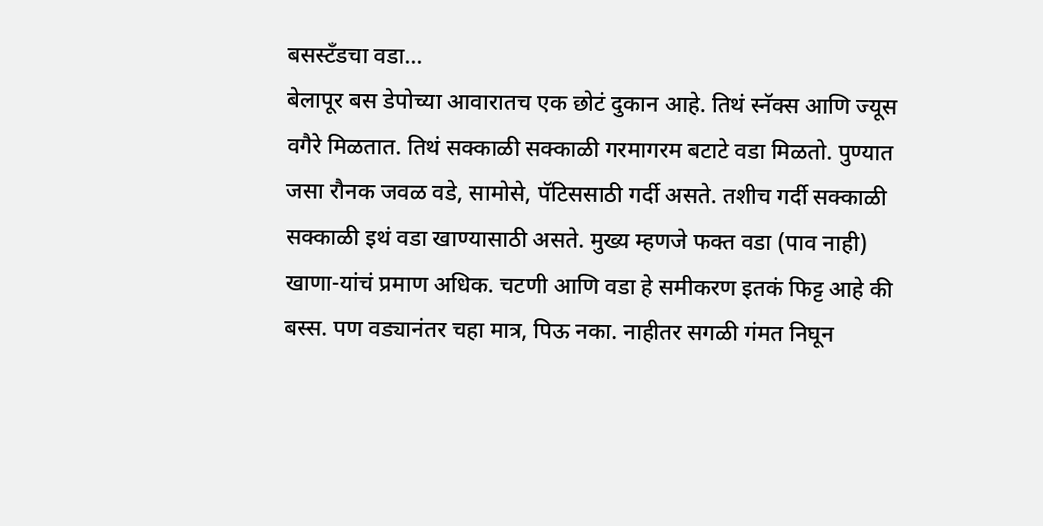बसस्टँडचा वडा...
बेलापूर बस डेपोच्या आवारातच एक छोटं दुकान आहे. तिथं स्नॅक्स आणि ज्यूस वगैरे मिळतात. तिथं सक्काळी सक्काळी गरमागरम बटाटे वडा मिळतो. पुण्यात जसा रौनक जवळ वडे, सामोसे, पॅटिससाठी गर्दी असते. तशीच गर्दी सक्काळी सक्काळी इथं वडा खाण्यासाठी असते. मुख्य म्हणजे फक्त वडा (पाव नाही) खाणा-यांचं प्रमाण अधिक. चटणी आणि वडा हे समीकरण इतकं फिट्ट आहे की बस्स. पण वड्यानंतर चहा मात्र, पिऊ नका. नाहीतर सगळी गंमत निघून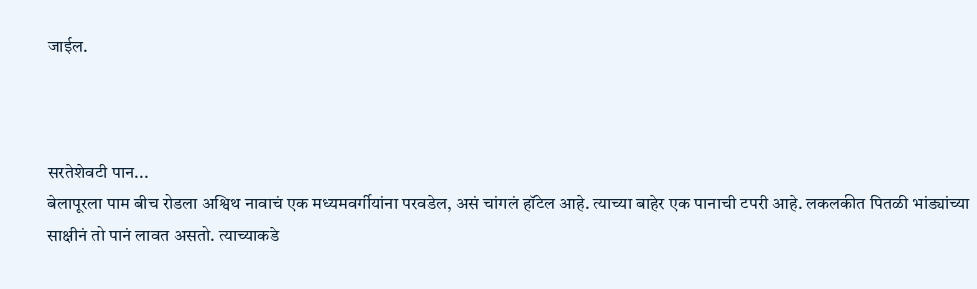जाईल.



सरतेशेवटी पान...
बेलापूरला पाम बीच रोडला अश्विथ नावाचं एक मध्यमवर्गीयांना परवडेल, असं चांगलं हॉटेल आहे. त्याच्या बाहेर एक पानाची टपरी आहे. लकलकीत पितळी भांड्यांच्या साक्षीनं तो पानं लावत असतो. त्याच्याकडे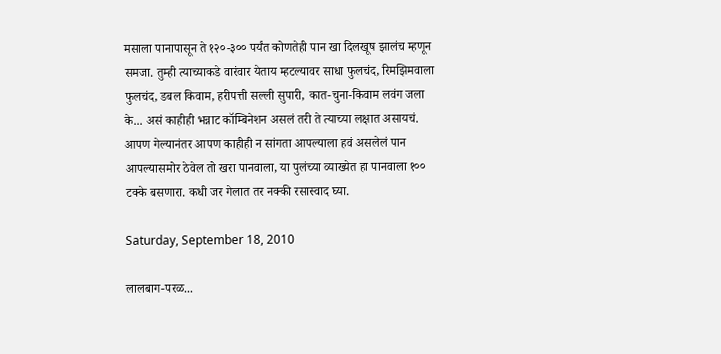मसाला पानापासून ते १२०-३०० पर्यंत कोणतेही पान खा दिलखूष झालंच म्हणून समजा. तुम्ही त्याच्याकडे वारंवार येताय म्हटल्यावर साधा फुलचंद, रिमझिमवाला फुलचंद, डबल किवाम, हरीपत्ती सल्ली सुपारी, कात-चुना-किवाम लवंग जला के... असं काहीही भन्नाट कॉम्बिनेशन असलं तरी ते त्याच्या लक्षात असायचं. आपण गेल्यानंतर आपण काहीही न सांगता आपल्याला हवं असलेलं पान आपल्यासमोर ठेवेल तो खरा पानवाला, या पुलंच्या व्याख्येत हा पानवाला १०० टक्के बसणारा. कधी जर गेलात तर नक्की रसास्वाद घ्या.

Saturday, September 18, 2010

लालबाग-परळ...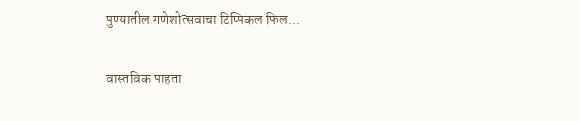पुण्यातील गणेशोत्सवाचा टिप्पिकल फिल...

वास्तविक पाहता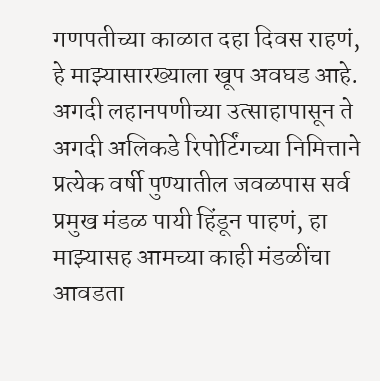गणपतीच्या काळात दहा दिवस राहणं, हे माझ्यासारख्याला खूप अवघड आहे. अगदी लहानपणीच्या उत्साहापासून ते अगदी अलिकडे रिपोर्टिंगच्या निमित्ताने प्रत्येक वर्षी पुण्यातील जवळपास सर्व प्रमुख मंडळ पायी हिंडून पाहणं, हा माझ्यासह आमच्या काही मंडळींचा आवडता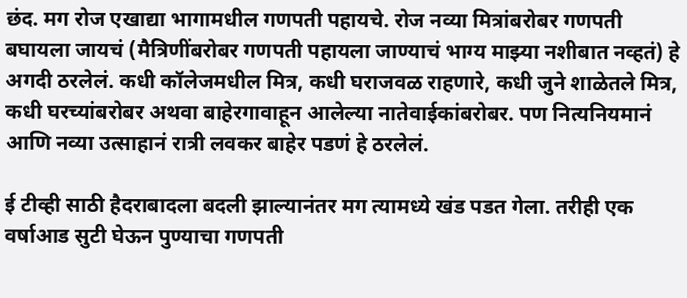छंद. मग रोज एखाद्या भागामधील गणपती पहायचे. रोज नव्या मित्रांबरोबर गणपती बघायला जायचं (मैत्रिणींबरोबर गणपती पहायला जाण्याचं भाग्य माझ्या नशीबात नव्हतं) हे अगदी ठरलेलं. कधी कॉलेजमधील मित्र, कधी घराजवळ राहणारे, कधी जुने शाळेतले मित्र, कधी घरच्यांबरोबर अथवा बाहेरगावाहून आलेल्या नातेवाईकांबरोबर. पण नित्यनियमानं आणि नव्या उत्साहानं रात्री लवकर बाहेर पडणं हे ठरलेलं.

ई टीव्ही साठी हैदराबादला बदली झाल्यानंतर मग त्यामध्ये खंड पडत गेला. तरीही एक वर्षाआड सुटी घेऊन पुण्याचा गणपती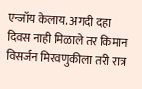एन्जॉय केलाय. अगदी दहा दिवस नाही मिळाले तर किमान विसर्जन मिरवणुकीला तरी रात्र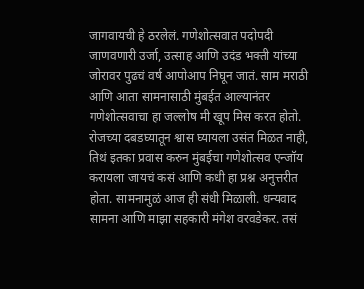जागवायची हे ठरलेलं. गणेशोत्सवात पदोपदी जाणवणारी उर्जा, उत्साह आणि उदंड भक्ती यांच्या जोरावर पुढचं वर्ष आपोआप निघून जातं. साम मराठी आणि आता सामनासाठी मुंबईत आल्यानंतर गणेशोत्सवाचा हा जल्लोष मी खूप मिस करत होतो. रोजच्या दबडघ्यातून श्वास घ्यायला उसंत मिळत नाही, तिथं इतका प्रवास करुन मुंबईचा गणेशोत्सव एन्जॉय करायला जायचं कसं आणि कधी हा प्रश्न अनुत्तरीत होता. सामनामुळं आज ही संधी मिळाली. धन्यवाद सामना आणि माझा सहकारी मंगेश वरवडेकर. तसं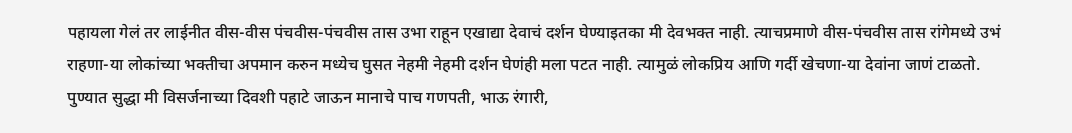पहायला गेलं तर लाईनीत वीस-वीस पंचवीस-पंचवीस तास उभा राहून एखाद्या देवाचं दर्शन घेण्याइतका मी देवभक्त नाही. त्याचप्रमाणे वीस-पंचवीस तास रांगेमध्ये उभं राहणा-या लोकांच्या भक्तीचा अपमान करुन मध्येच घुसत नेहमी नेहमी दर्शन घेणंही मला पटत नाही. त्यामुळं लोकप्रिय आणि गर्दी खेचणा-या देवांना जाणं टाळतो. पुण्यात सुद्धा मी विसर्जनाच्या दिवशी पहाटे जाऊन मानाचे पाच गणपती, भाऊ रंगारी,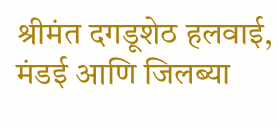श्रीमंत दगडूशेठ हलवाई, मंडई आणि जिलब्या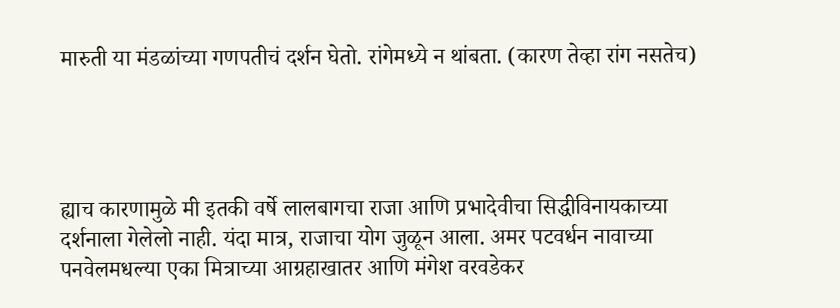मारुती या मंडळांच्या गणपतीचं दर्शन घेतो. रांगेमध्ये न थांबता. (कारण तेव्हा रांग नसतेच)




ह्याच कारणामुळे मी इतकी वर्षे लालबागचा राजा आणि प्रभादेवीचा सिद्धीविनायकाच्या दर्शनाला गेलेलो नाही. यंदा मात्र, राजाचा योग जुळून आला. अमर पटवर्धन नावाच्या पनवेलमधल्या एका मित्राच्या आग्रहाखातर आणि मंगेश वरवडेकर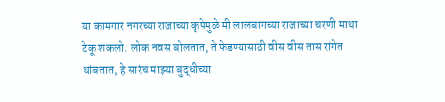या कामगार नगरच्या राजाच्या कृपेमुळे मी लालबागच्या राजाच्या चरणी माथा टेकू शकलो. लोक नवस बोलतात, ते फेडण्यासाठी वीस वीस तास रांगेत थांबतात, हे सारंच माझ्या बुद्धीच्या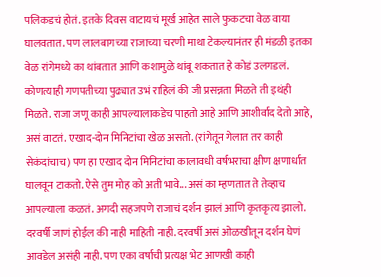पलिकडचं होतं. इतके दिवस वाटायचं मूर्ख आहेत साले फुकटचा वेळ वाया घालवतात. पण लालबागच्या राजाच्या चरणी माथा टेकल्यानंतर ही मंडळी इतका वेळ रांगेमध्ये का थांबतात आणि कशामुळे थांबू शकतात हे कोडं उलगडलं. कोणत्याही गणपतीच्या पुढ्यात उभं राहिलं की जी प्रसन्नता मिळते ती इथंही मिळते. राजा जणू काही आपल्यालाकडेच पाहतो आहे आणि आशीर्वाद देतो आहे, असं वाटतं. एखाद-दोन मिनिटांचा खेळ असतो. (रांगेतून गेलात तर काही सेकंदांचाच) पण हा एखाद दोन मिनिटांचा कालावधी वर्षभराचा क्षीण क्षणार्धात घालवून टाकतो. ऐसे तुम मोह को अती भावे... असं का म्हणतात ते तेव्हाच आपल्याला कळतं. अगदी सहजपणे राजाचं दर्शन झालं आणि कृतकृत्य झालो. दरवर्षी जाणं होईल की नाही माहिती नाही. दरवर्षी असं ओळखीतून दर्शन घेणं आवडेल असंही नाही. पण एका वर्षाची प्रत्यक्ष भेट आणखी काही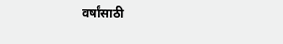वर्षांसाठी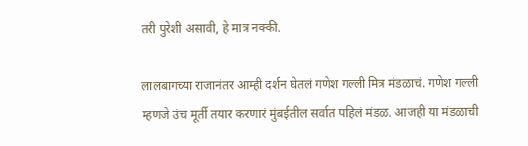तरी पुरेशी असावी, हे मात्र नक्की.

लालबागच्या राजानंतर आम्ही दर्शन घेतलं गणेश गल्ली मित्र मंडळाचं. गणेश गल्ली म्हणजे उंच मूर्ती तयार करणारं मुंबईतील सर्वात पहिलं मंडळ. आजही या मंडळाची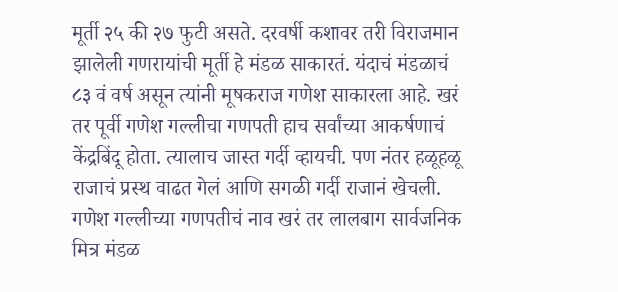मूर्ती २५ की २७ फुटी असते. दरवर्षी कशावर तरी विराजमान झालेली गणरायांची मूर्ती हे मंडळ साकारतं. यंदाचं मंडळाचं ८३ वं वर्ष असून त्यांनी मूषकराज गणेश साकारला आहे. खरं तर पूर्वी गणेश गल्लीचा गणपती हाच सर्वांच्या आकर्षणाचं केंद्रबिंदू होता. त्यालाच जास्त गर्दी व्हायची. पण नंतर हळूहळू राजाचं प्रस्थ वाढत गेलं आणि सगळी गर्दी राजानं खेचली. गणेश गल्लीच्या गणपतीचं नाव खरं तर लालबाग सार्वजनिक मित्र मंडळ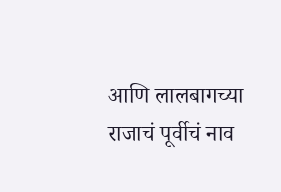आणि लालबागच्या राजाचं पूर्वीचं नाव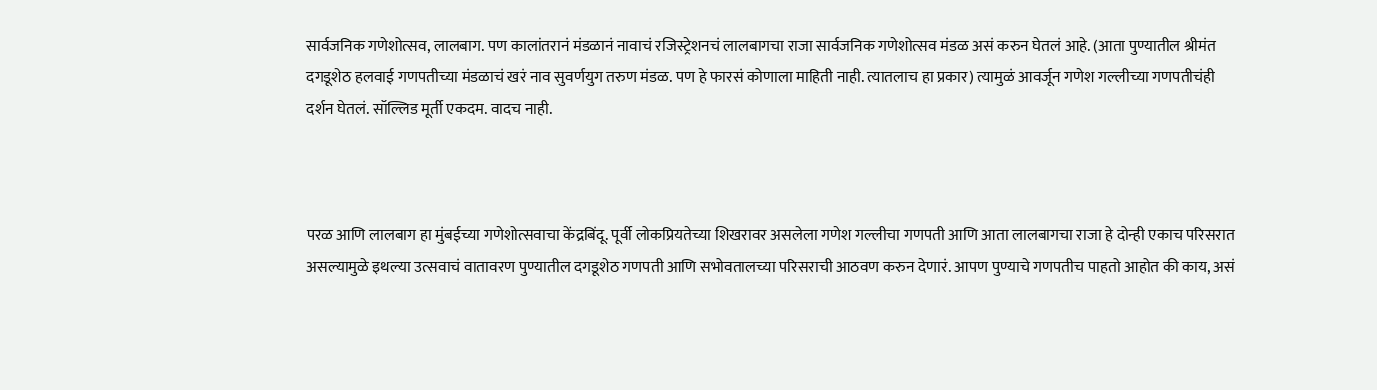सार्वजनिक गणेशोत्सव, लालबाग. पण कालांतरानं मंडळानं नावाचं रजिस्ट्रेशनचं लालबागचा राजा सार्वजनिक गणेशोत्सव मंडळ असं करुन घेतलं आहे. (आता पुण्यातील श्रीमंत दगडूशेठ हलवाई गणपतीच्या मंडळाचं खरं नाव सुवर्णयुग तरुण मंडळ. पण हे फारसं कोणाला माहिती नाही. त्यातलाच हा प्रकार) त्यामुळं आवर्जून गणेश गल्लीच्या गणपतीचंही दर्शन घेतलं. सॉल्लिड मूर्ती एकदम. वादच नाही.



परळ आणि लालबाग हा मुंबईच्या गणेशोत्सवाचा केंद्रबिंदू. पूर्वी लोकप्रियतेच्या शिखरावर असलेला गणेश गल्लीचा गणपती आणि आता लालबागचा राजा हे दोन्ही एकाच परिसरात असल्यामुळे इथल्या उत्सवाचं वातावरण पुण्यातील दगडूशेठ गणपती आणि सभोवतालच्या परिसराची आठवण करुन देणारं. आपण पुण्याचे गणपतीच पाहतो आहोत की काय, असं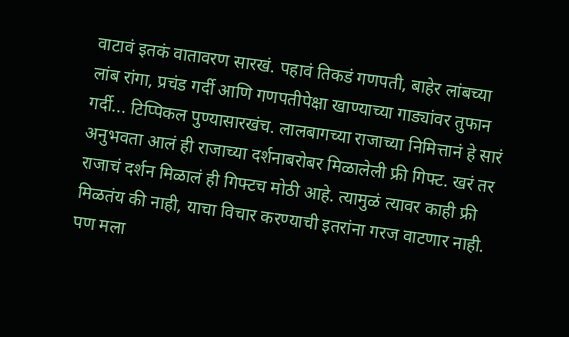वाटावं इतकं वातावरण सारखं. पहावं तिकडं गणपती, बाहेर लांबच्या लांब रांगा, प्रचंड गर्दी आणि गणपतीपेक्षा खाण्याच्या गाड्यांवर तुफान गर्दी... टिप्पिकल पुण्यासारखंच. लालबागच्या राजाच्या निमित्तानं हे सारं अनुभवता आलं ही राजाच्या दर्शनाबरोबर मिळालेली फ्री गिफ्ट. खरं तर राजाचं दर्शन मिळालं ही गिफ्टच मोठी आहे. त्यामुळं त्यावर काही फ्री मिळतंय की नाही, याचा विचार करण्याची इतरांना गरज वाटणार नाही. पण मला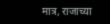मात्र, राजाच्या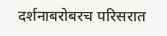दर्शनाबरोबरच परिसरात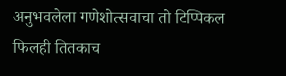अनुभवलेला गणेशोत्सवाचा तो टिप्पिकल फिलही तितकाच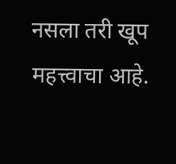नसला तरी खूप महत्त्वाचा आहे.